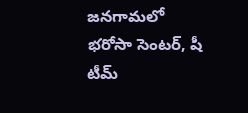జనగామలో భరోసా సెంటర్, షీ టీమ్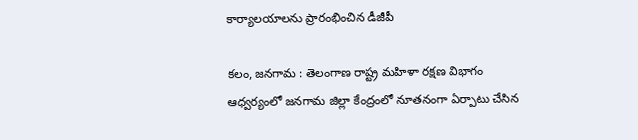కార్యాలయాలను ప్రారంభించిన డీజీపీ

కలం, జనగామ : తెలంగాణ రాష్ట్ర మహిళా రక్షణ విభాగం ఆధ్వర్యంలో జనగామ జిల్లా కేంద్రంలో నూతనంగా ఏర్పాటు చేసిన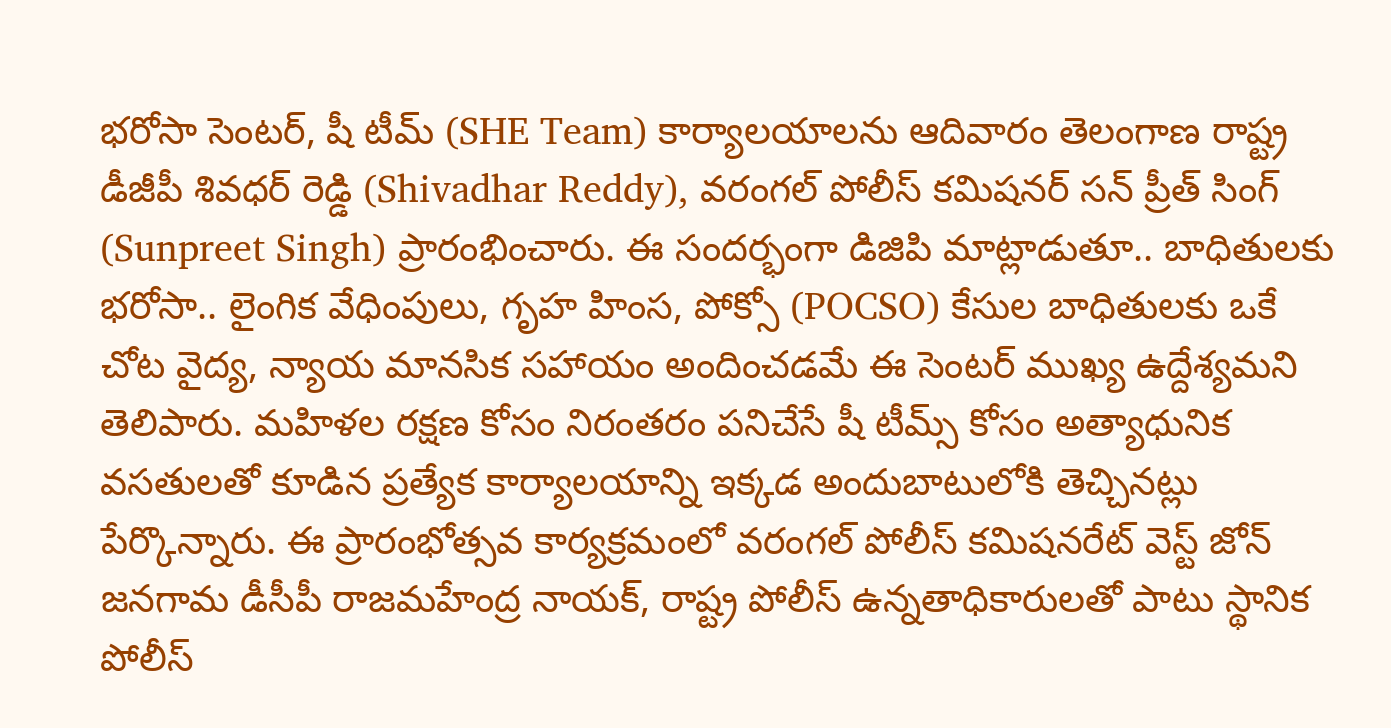భరోసా సెంటర్, షీ టీమ్ (SHE Team) కార్యాలయాలను ఆదివారం తెలంగాణ రాష్ట్ర డీజీపీ శివధర్ రెడ్డి (Shivadhar Reddy), వరంగల్ పోలీస్ కమిషనర్ సన్ ప్రీత్ సింగ్ (Sunpreet Singh) ప్రారంభించారు. ఈ సందర్భంగా డిజిపి మాట్లాడుతూ.. బాధితులకు భరోసా.. లైంగిక వేధింపులు, గృహ హింస, పోక్సో (POCSO) కేసుల బాధితులకు ఒకే చోట వైద్య, న్యాయ మానసిక సహాయం అందించడమే ఈ సెంటర్ ముఖ్య ఉద్దేశ్యమని తెలిపారు. మహిళల రక్షణ కోసం నిరంతరం పనిచేసే షీ టీమ్స్ కోసం అత్యాధునిక వసతులతో కూడిన ప్రత్యేక కార్యాలయాన్ని ఇక్కడ అందుబాటులోకి తెచ్చినట్లు పేర్కొన్నారు. ఈ ప్రారంభోత్సవ కార్యక్రమంలో వరంగల్ పోలీస్ కమిషనరేట్ వెస్ట్ జోన్ జనగామ డీసీపీ రాజమహేంద్ర నాయక్, రాష్ట్ర పోలీస్ ఉన్నతాధికారులతో పాటు స్థానిక పోలీస్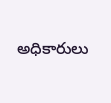అధికారులు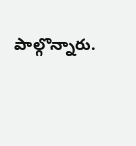పాల్గొన్నారు.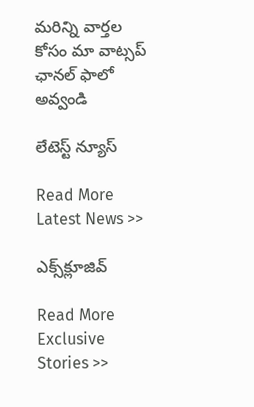మ‌రిన్ని వార్త‌ల కోసం మా వాట్స‌ప్ ఛాన‌ల్ ఫాలో అవ్వండి

లేటెస్ట్ న్యూస్‌

Read More Latest News >>

ఎక్స్‌క్లూజివ్‌

Read More Exclusive Stories >>